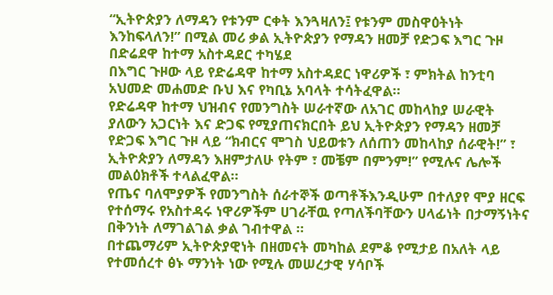“ኢትዮጵያን ለማዳን የቱንም ርቀት እንጓዛለን፤ የቱንም መስዋዕትነት እንከፍላለን!” በሚል መሪ ቃል ኢትዮጵያን የማዳን ዘመቻ የድጋፍ እግር ጉዞ በድሬደዋ ከተማ አስተዳደር ተካሄደ
በእግር ጉዞው ላይ የድሬዳዋ ከተማ አስተዳደር ነዋሪዎች ፣ ምክትል ከንቲባ አህመድ መሐመድ ቡህ እና የካቢኔ አባላት ተሳትፈዋል፡፡
የድሬዳዋ ከተማ ህዝብና የመንግስት ሠራተኛው ለአገር መከላከያ ሠራዊት ያለውን አጋርነት እና ድጋፍ የሚያጠናክርበት ይህ ኢትዮጵያን የማዳን ዘመቻ የድጋፍ እግር ጉዞ ላይ “ክብርና ሞገስ ህይወቱን ለሰጠን መከላከያ ሰራዊት!” ፣ ኢትዮጵያን ለማዳን እዘምታለሁ የትም ፣ መቼም በምንም!” የሚሉና ሌሎች መልዕክቶች ተላልፈዋል።
የጤና ባለሞያዎች የመንግስት ሰራተኞች ወጣቶችእንዲሁም በተለያየ ሞያ ዘርፍ የተሰማሩ የአስተዳሩ ነዋሪዎችም ሀገራቸዉ የጣለችባቸውን ሀላፊነት በታማኝነትና በቅንነት ለማገልገል ቃል ገብተዋል ።
በተጨማሪም ኢትዮጵያዊነት በዘመናት መካከል ደምቆ የሚታይ በአለት ላይ የተመሰረተ ፅኑ ማንነት ነው የሚሉ መሠረታዊ ሃሳቦች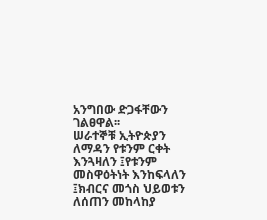አንግበው ድጋፋቸውን ገልፀዋል፡፡
ሠራተኞቹ ኢትዮጵያን ለማዳን የቱንም ርቀት እንጓዛለን ፤የቱንም መስዋዕትነት እንከፍላለን ፤ክብርና መጎስ ህይወቱን ለሰጠን መከላከያ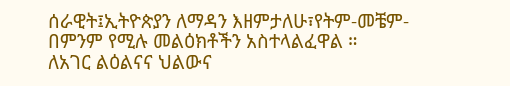ሰራዊት፤ኢትዮጵያን ለማዳን እዘምታለሁ፣የትም-መቼም-በምንም የሚሉ መልዕክቶችን አስተላልፈዋል ።
ለአገር ልዕልናና ህልውና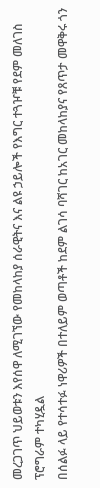መረጋገጥ ህይወቱን እየሰዋ ለሚገኘው የመከላከያ ሰራዊትና እና ልዩ ኃይሎች የእግር ተጓዦቹ የደም መለገስ ፕሮግራም ተካሂዷል
በሰልፉ ላይ የተሳተፉ ነዋሪዎች በተለይም ወጣቶች ከደም ልገሳ ባሻገር ከአገር መከላከያና የጸጥታ መዋቅሩ ጎን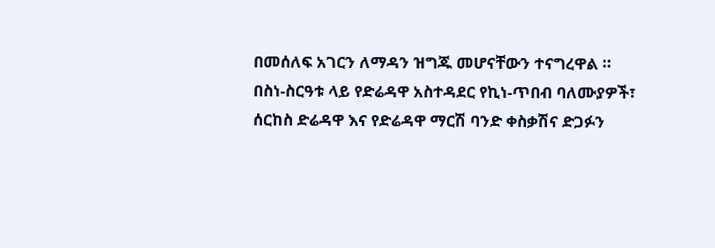በመሰለፍ አገርን ለማዳን ዝግጁ መሆናቸውን ተናግረዋል ።
በስነ-ስርዓቱ ላይ የድሬዳዋ አስተዳደር የኪነ-ጥበብ ባለሙያዎች፣ ሰርከስ ድሬዳዋ እና የድሬዳዋ ማርሽ ባንድ ቀስቃሽና ድጋፉን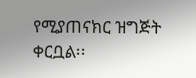የሚያጠናክር ዝግጅት ቀርቧል፡፡